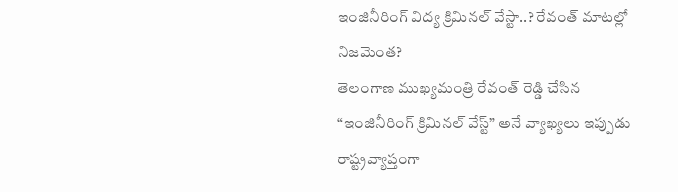ఇంజినీరింగ్ విద్య క్రిమినల్ వేస్టా..? రేవంత్ మాటల్లో నిజమెంత?
తెలంగాణ ముఖ్యమంత్రి రేవంత్ రెడ్డి చేసిన “ఇంజినీరింగ్ క్రిమినల్ వేస్ట్” అనే వ్యాఖ్యలు ఇప్పుడు రాష్ట్రవ్యాప్తంగా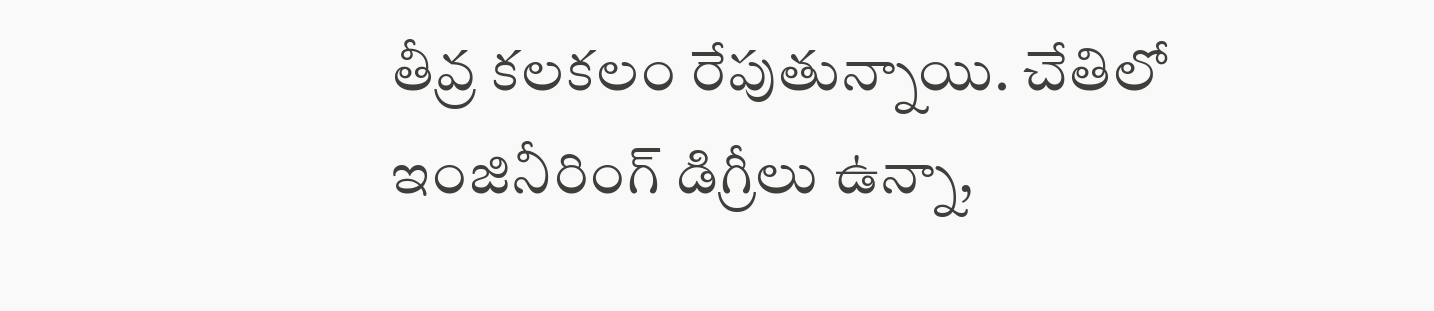తీవ్ర కలకలం రేపుతున్నాయి. చేతిలో ఇంజినీరింగ్ డిగ్రీలు ఉన్నా,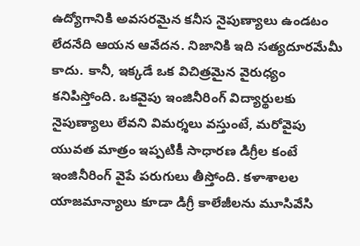ఉద్యోగానికి అవసరమైన కనీస నైపుణ్యాలు ఉండటం లేదనేది ఆయన ఆవేదన. నిజానికి ఇది సత్యదూరమేమీ కాదు. కానీ, ఇక్కడే ఒక విచిత్రమైన వైరుధ్యం కనిపిస్తోంది. ఒకవైపు ఇంజినీరింగ్ విద్యార్థులకు నైపుణ్యాలు లేవని విమర్శలు వస్తుంటే, మరోవైపు యువత మాత్రం ఇప్పటికీ సాధారణ డిగ్రీల కంటే ఇంజినీరింగ్ వైపే పరుగులు తీస్తోంది. కళాశాలల యాజమాన్యాలు కూడా డిగ్రీ కాలేజీలను మూసివేసి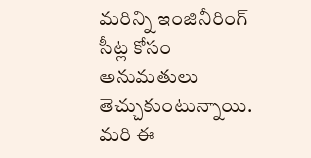మరిన్ని ఇంజినీరింగ్ సీట్ల కోసం అనుమతులు తెచ్చుకుంటున్నాయి. మరి ఈ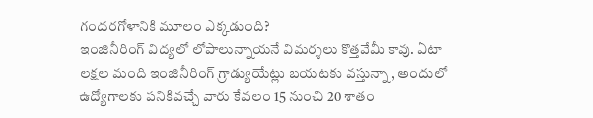గందరగోళానికి మూలం ఎక్కడుంది?
ఇంజినీరింగ్ విద్యలో లోపాలున్నాయనే విమర్శలు కొత్తవేమీ కావు. ఏటా లక్షల మంది ఇంజినీరింగ్ గ్రాడ్యుయేట్లు బయటకు వస్తున్నా, అందులో ఉద్యోగాలకు పనికివచ్చే వారు కేవలం 15 నుంచి 20 శాతం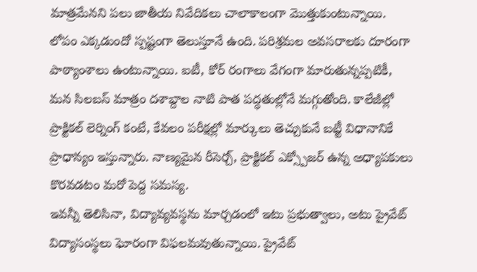మాత్రమేనని పలు జాతీయ నివేదికలు చాలాకాలంగా మొత్తుకుంటున్నాయి. లోపం ఎక్కడుందో స్పష్టంగా తెలుస్తూనే ఉంది. పరిశ్రమల అవసరాలకు దూరంగా పాఠ్యాంశాలు ఉంటున్నాయి. ఐటీ, కోర్ రంగాలు వేగంగా మారుతున్నప్పటికీ, మన సిలబస్ మాత్రం దశాబ్దాల నాటి పాత పద్ధతుల్లోనే మగ్గుతోంది. కాలేజీల్లో ప్రాక్టికల్ లెర్నింగ్ కంటే, కేవలం పరీక్షల్లో మార్కులు తెచ్చుకునే బట్టీ విధానానికే ప్రాధాన్యం ఇస్తున్నారు. నాణ్యమైన రీసెర్చ్, ప్రాక్టికల్ ఎక్స్పోజర్ ఉన్న అధ్యాపకులు కొరవడటం మరో పెద్ద సమస్య.
ఇవన్నీ తెలిసినా, విద్యావ్యవస్థను మార్చడంలో ఇటు ప్రభుత్వాలు, అటు ప్రైవేట్ విద్యాసంస్థలు ఘోరంగా విఫలమవుతున్నాయి. ప్రైవేట్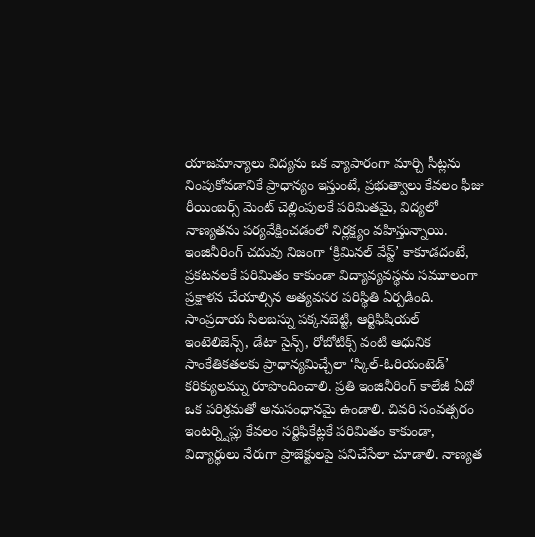యాజమాన్యాలు విద్యను ఒక వ్యాపారంగా మార్చి సీట్లను నింపుకోవడానికే ప్రాధాన్యం ఇస్తుంటే, ప్రభుత్వాలు కేవలం ఫీజు రీయింబర్స్ మెంట్ చెల్లింపులకే పరిమితమై, విద్యలో నాణ్యతను పర్యవేక్షించడంలో నిర్లక్ష్యం వహిస్తున్నాయి.
ఇంజినీరింగ్ చదువు నిజంగా ‘క్రిమినల్ వేస్ట్’ కాకూడదంటే, ప్రకటనలకే పరిమితం కాకుండా విద్యావ్యవస్థను సమూలంగా ప్రక్షాళన చేయాల్సిన అత్యవసర పరిస్థితి ఏర్పడింది. సాంప్రదాయ సిలబస్ను పక్కనబెట్టి, ఆర్టిఫిషియల్ ఇంటెలిజెన్స్, డేటా సైన్స్, రోబోటిక్స్ వంటి ఆధునిక సాంకేతికతలకు ప్రాధాన్యమిచ్చేలా ‘స్కిల్-ఓరియంటెడ్’ కరిక్యులమ్ను రూపొందించాలి. ప్రతి ఇంజినీరింగ్ కాలేజీ ఏదో ఒక పరిశ్రమతో అనుసంధానమై ఉండాలి. చివరి సంవత్సరం ఇంటర్న్షిప్లు కేవలం సర్టిఫికేట్లకే పరిమితం కాకుండా, విద్యార్థులు నేరుగా ప్రాజెక్టులపై పనిచేసేలా చూడాలి. నాణ్యత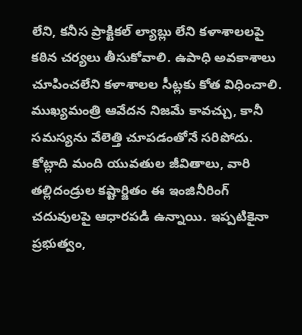లేని, కనీస ప్రాక్టికల్ ల్యాబ్లు లేని కళాశాలలపై కఠిన చర్యలు తీసుకోవాలి. ఉపాధి అవకాశాలు చూపించలేని కళాశాలల సీట్లకు కోత విధించాలి.
ముఖ్యమంత్రి ఆవేదన నిజమే కావచ్చు, కానీ సమస్యను వేలెత్తి చూపడంతోనే సరిపోదు. కోట్లాది మంది యువతుల జీవితాలు, వారి తల్లిదండ్రుల కష్టార్జితం ఈ ఇంజినీరింగ్ చదువులపై ఆధారపడి ఉన్నాయి. ఇప్పటికైనా ప్రభుత్వం,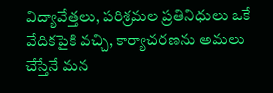విద్యావేత్తలు, పరిశ్రమల ప్రతినిధులు ఒకే వేదికపైకి వచ్చి, కార్యాచరణను అమలు చేస్తేనే మన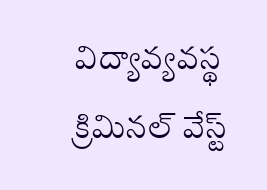విద్యావ్యవస్థ క్రిమినల్ వేస్ట్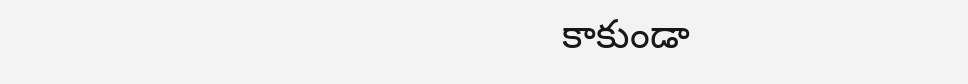కాకుండా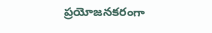ప్రయోజనకరంగా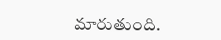మారుతుంది.